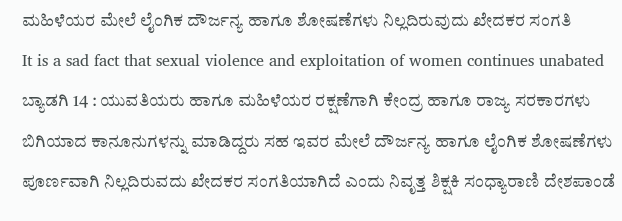ಮಹಿಳೆಯರ ಮೇಲೆ ಲೈಂಗಿಕ ದೌರ್ಜನ್ಯ ಹಾಗೂ ಶೋಷಣೆಗಳು ನಿಲ್ಲದಿರುವುದು ಖೇದಕರ ಸಂಗತಿ
It is a sad fact that sexual violence and exploitation of women continues unabated
ಬ್ಯಾಡಗಿ 14 : ಯುವತಿಯರು ಹಾಗೂ ಮಹಿಳೆಯರ ರಕ್ಷಣೆಗಾಗಿ ಕೇಂದ್ರ ಹಾಗೂ ರಾಜ್ಯ ಸರಕಾರಗಳು ಬಿಗಿಯಾದ ಕಾನೂನುಗಳನ್ನು ಮಾಡಿದ್ದರು ಸಹ ಇವರ ಮೇಲೆ ದೌರ್ಜನ್ಯ ಹಾಗೂ ಲೈಂಗಿಕ ಶೋಷಣೆಗಳು ಪೂರ್ಣವಾಗಿ ನಿಲ್ಲದಿರುವದು ಖೇದಕರ ಸಂಗತಿಯಾಗಿದೆ ಎಂದು ನಿವೃತ್ತ ಶಿಕ್ಷಕಿ ಸಂಧ್ಯಾರಾಣಿ ದೇಶಪಾಂಡೆ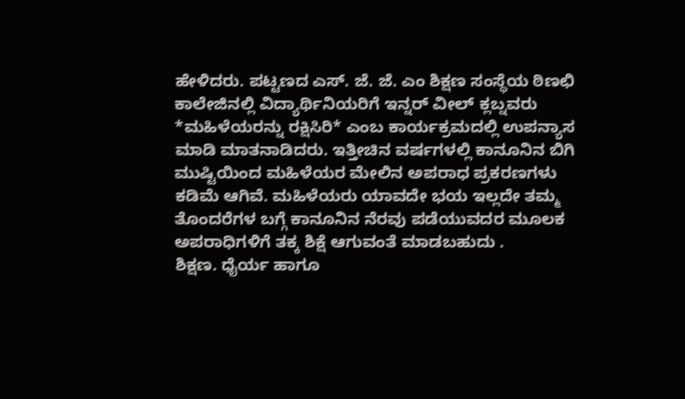ಹೇಳಿದರು. ಪಟ್ಟಣದ ಎಸ್. ಜೆ. ಜೆ. ಎಂ ಶಿಕ್ಷಣ ಸಂಸ್ಥೆಯ ಠಿಣಛಿ ಕಾಲೇಜಿನಲ್ಲಿ ವಿದ್ಯಾರ್ಥಿನಿಯರಿಗೆ ಇನ್ನರ್ ವೀಲ್ ಕ್ಲಬ್ನವರು *ಮಹಿಳೆಯರನ್ನು ರಕ್ಷಿಸಿರಿ* ಎಂಬ ಕಾರ್ಯಕ್ರಮದಲ್ಲಿ ಉಪನ್ಯಾಸ ಮಾಡಿ ಮಾತನಾಡಿದರು. ಇತ್ತೀಚಿನ ವರ್ಷಗಳಲ್ಲಿ ಕಾನೂನಿನ ಬಿಗಿ ಮುಷ್ಟಿಯಿಂದ ಮಹಿಳೆಯರ ಮೇಲಿನ ಅಪರಾಧ ಪ್ರಕರಣಗಳು ಕಡಿಮೆ ಆಗಿವೆ. ಮಹಿಳೆಯರು ಯಾವದೇ ಭಯ ಇಲ್ಲದೇ ತಮ್ಮ ತೊಂದರೆಗಳ ಬಗ್ಗೆ ಕಾನೂನಿನ ನೆರವು ಪಡೆಯುವದರ ಮೂಲಕ ಅಪರಾಧಿಗಳಿಗೆ ತಕ್ಕ ಶಿಕ್ಷೆ ಆಗುವಂತೆ ಮಾಡಬಹುದು .
ಶಿಕ್ಷಣ. ಧೈರ್ಯ ಹಾಗೂ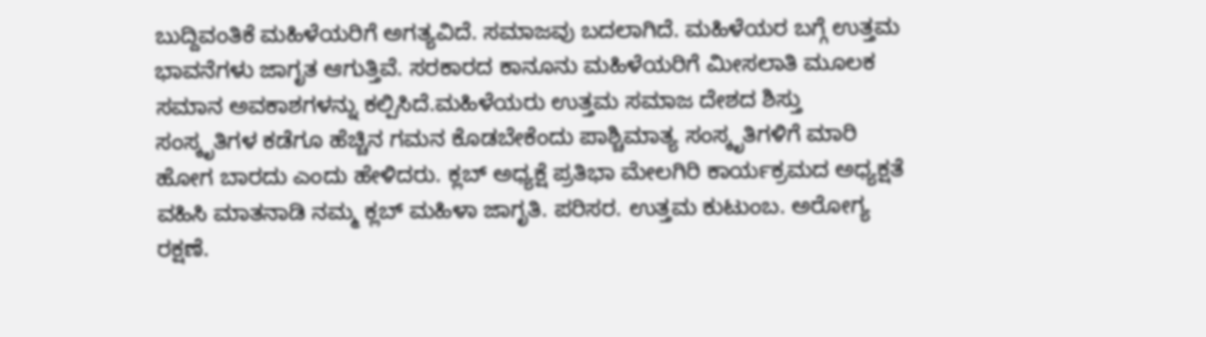ಬುದ್ದಿವಂತಿಕೆ ಮಹಿಳೆಯರಿಗೆ ಅಗತ್ಯವಿದೆ. ಸಮಾಜವು ಬದಲಾಗಿದೆ. ಮಹಿಳೆಯರ ಬಗ್ಗೆ ಉತ್ತಮ ಭಾವನೆಗಳು ಜಾಗೃತ ಆಗುತ್ತಿವೆ. ಸರಕಾರದ ಕಾನೂನು ಮಹಿಳೆಯರಿಗೆ ಮೀಸಲಾತಿ ಮೂಲಕ ಸಮಾನ ಅವಕಾಶಗಳನ್ನು ಕಲ್ಪಿಸಿದೆ.ಮಹಿಳೆಯರು ಉತ್ತಮ ಸಮಾಜ ದೇಶದ ಶಿಸ್ತು ಸಂಸ್ಕೃತಿಗಳ ಕಡೆಗೂ ಹೆಚ್ಚಿನ ಗಮನ ಕೊಡಬೇಕೆಂದು ಪಾಶ್ಚಿಮಾತ್ಯ ಸಂಸ್ಕೃತಿಗಳಿಗೆ ಮಾರಿ ಹೋಗ ಬಾರದು ಎಂದು ಹೇಳಿದರು. ಕ್ಲಬ್ ಅಧ್ಯಕ್ಷೆ ಪ್ರತಿಭಾ ಮೇಲಗಿರಿ ಕಾರ್ಯಕ್ರಮದ ಅಧ್ಯಕ್ಷತೆ ವಹಿಸಿ ಮಾತನಾಡಿ ನಮ್ಮ ಕ್ಲಬ್ ಮಹಿಳಾ ಜಾಗೃತಿ. ಪರಿಸರ. ಉತ್ತಮ ಕುಟುಂಬ. ಅರೋಗ್ಯ ರಕ್ಷಣೆ.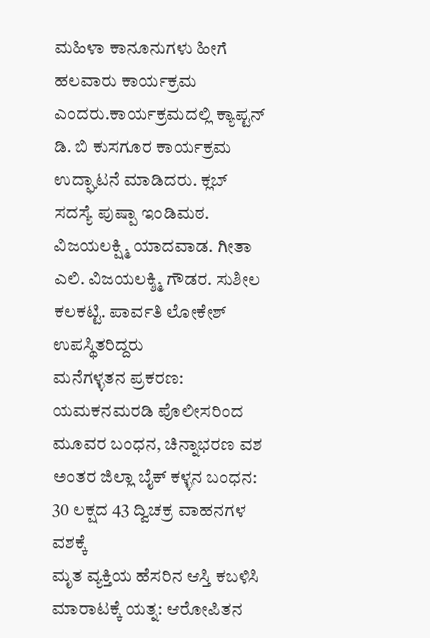ಮಹಿಳಾ ಕಾನೂನುಗಳು ಹೀಗೆ ಹಲವಾರು ಕಾರ್ಯಕ್ರಮ ಎಂದರು.ಕಾರ್ಯಕ್ರಮದಲ್ಲಿ ಕ್ಯಾಪ್ಟನ್ ಡಿ. ಬಿ ಕುಸಗೂರ ಕಾರ್ಯಕ್ರಮ ಉದ್ಘಾಟನೆ ಮಾಡಿದರು. ಕ್ಲಬ್ ಸದಸ್ಯೆ ಪುಷ್ಪಾ ಇಂಡಿಮಠ. ವಿಜಯಲಕ್ಷ್ಮಿ ಯಾದವಾಡ. ಗೀತಾ ಎಲಿ. ವಿಜಯಲಕ್ಶ್ಮಿ ಗೌಡರ. ಸುಶೀಲ ಕಲಕಟ್ಟಿ. ಪಾರ್ವತಿ ಲೋಕೇಶ್ ಉಪಸ್ಥಿತರಿದ್ದರು
ಮನೆಗಳ್ಳತನ ಪ್ರಕರಣ: ಯಮಕನಮರಡಿ ಪೊಲೀಸರಿಂದ ಮೂವರ ಬಂಧನ, ಚಿನ್ನಾಭರಣ ವಶ
ಅಂತರ ಜಿಲ್ಲಾ ಬೈಕ್ ಕಳ್ಳನ ಬಂಧನ: 30 ಲಕ್ಷದ 43 ದ್ವಿಚಕ್ರ ವಾಹನಗಳ ವಶಕ್ಕೆ
ಮೃತ ವ್ಯಕ್ತಿಯ ಹೆಸರಿನ ಆಸ್ತಿ ಕಬಳಿಸಿ ಮಾರಾಟಕ್ಕೆ ಯತ್ನ: ಆರೋಪಿತನ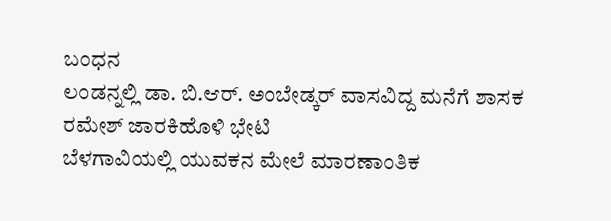ಬಂಧನ
ಲಂಡನ್ನಲ್ಲಿ ಡಾ. ಬಿ.ಆರ್. ಅಂಬೇಡ್ಕರ್ ವಾಸವಿದ್ದ ಮನೆಗೆ ಶಾಸಕ ರಮೇಶ್ ಜಾರಕಿಹೊಳಿ ಭೇಟಿ
ಬೆಳಗಾವಿಯಲ್ಲಿ ಯುವಕನ ಮೇಲೆ ಮಾರಣಾಂತಿಕ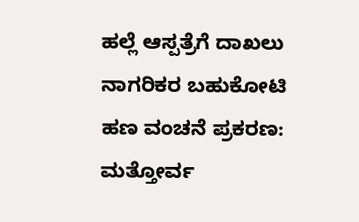ಹಲ್ಲೆ ಆಸ್ಪತ್ರೆಗೆ ದಾಖಲು
ನಾಗರಿಕರ ಬಹುಕೋಟಿ ಹಣ ವಂಚನೆ ಪ್ರಕರಣ: ಮತ್ತೋರ್ವ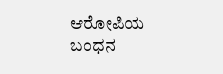ಆರೋಪಿಯ ಬಂಧನ